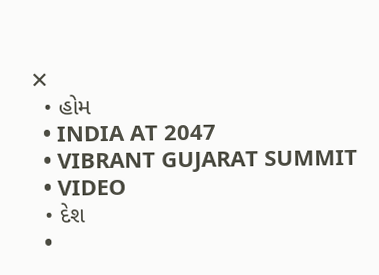✕
  • હોમ
  • INDIA AT 2047
  • VIBRANT GUJARAT SUMMIT
  • VIDEO
  • દેશ
  •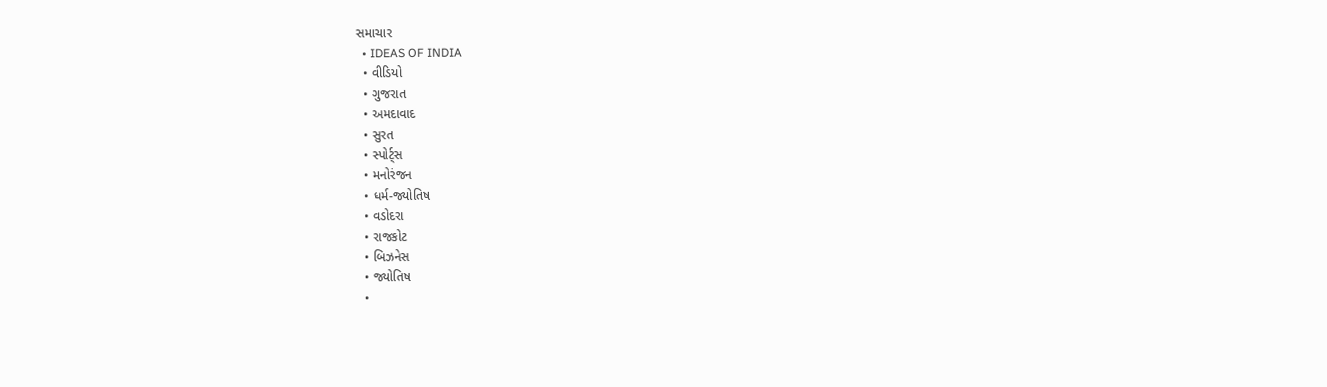સમાચાર
  • IDEAS OF INDIA
  • વીડિયો
  • ગુજરાત
  • અમદાવાદ
  • સુરત
  • સ્પોર્ટ્સ
  • મનોરંજન
  • ધર્મ-જ્યોતિષ
  • વડોદરા
  • રાજકોટ
  • બિઝનેસ
  • જ્યોતિષ
  •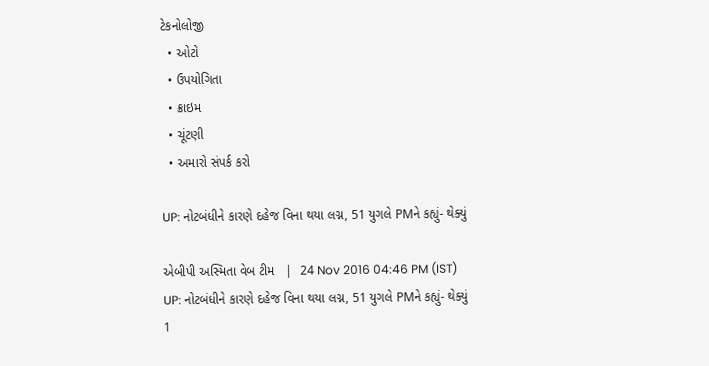ટેકનોલોજી
  • ઓટો
  • ઉપયોગિતા
  • ક્રાઇમ
  • ચૂંટણી
  • અમારો સંપર્ક કરો

UP: નોટબંધીને કારણે દહેજ વિના થયા લગ્ન, 51 યુગલે PMને કહ્યું- થેક્યું

એબીપી અસ્મિતા વેબ ટીમ   |  24 Nov 2016 04:46 PM (IST)
UP: નોટબંધીને કારણે દહેજ વિના થયા લગ્ન, 51 યુગલે PMને કહ્યું- થેક્યું
1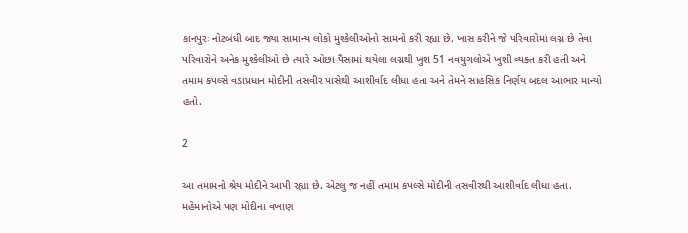કાનપુરઃ નોટબંધી બાદ જ્યા સામાન્ય લોકો મુશ્કેલીઓનો સામનો કરી રહ્યા છે. ખાસ કરીને જે પરિવારોમાં લગ્ન છે તેવા પરિવારોને અનેક મુશ્કેલીઓ છે ત્યારે ઓછા પૈસામાં થયેલા લગ્નથી ખુશ 51 નવયુગલોએ ખુશી વ્યક્ત કરી હતી અને તમામ કપલ્સે વડાપ્રધાન મોદીની તસવીર પાસેથી આશીર્વાદ લીધા હતા અને તેમને સાહસિક નિર્ણય બદલ આભાર માન્યો હતો.

2

આ તમામનો શ્રેય મોદીને આપી રહ્યા છે. એટલુ જ નહીં તમામ કપલ્સે મોદીની તસવીરથી આશીર્વાદ લીધા હતા. મહેમાનોએ પણ મોદીના વખાણ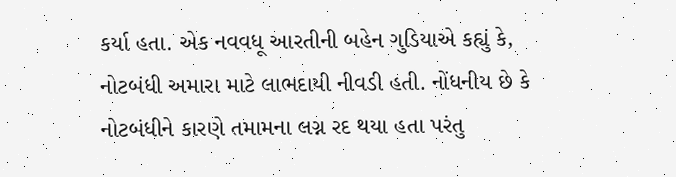કર્યા હતા. એક નવવધૂ આરતીની બહેન ગુડિયાએ કહ્યું કે, નોટબંધી અમારા માટે લાભદાયી નીવડી હતી. નોંધનીય છે કે નોટબંધીને કારણે તમામના લગ્ન રદ થયા હતા પરંતુ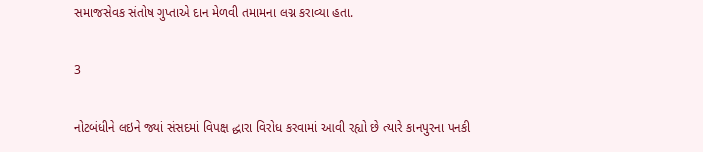સમાજસેવક સંતોષ ગુપ્તાએ દાન મેળવી તમામના લગ્ન કરાવ્યા હતા.

3

નોટબંધીને લઇને જ્યાં સંસદમાં વિપક્ષ દ્ધારા વિરોધ કરવામાં આવી રહ્યો છે ત્યારે કાનપુરના પનકી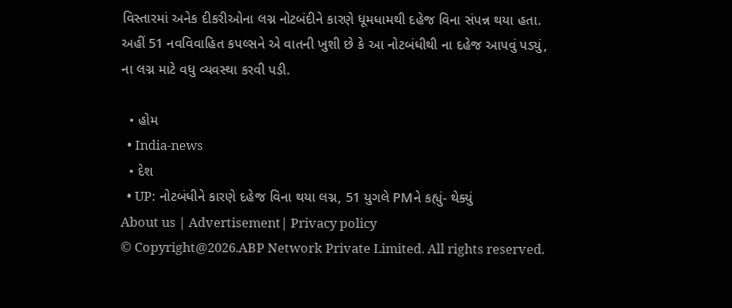વિસ્તારમાં અનેક દીકરીઓના લગ્ન નોટબંદીને કારણે ધૂમધામથી દહેજ વિના સંપન્ન થયા હતા. અહીં 51 નવવિવાહિત કપલ્સને એ વાતની ખુશી છે કે આ નોટબંધીથી ના દહેજ આપવું પડ્યું, ના લગ્ન માટે વધુ વ્યવસ્થા કરવી પડી.

  • હોમ
  • India-news
  • દેશ
  • UP: નોટબંધીને કારણે દહેજ વિના થયા લગ્ન, 51 યુગલે PMને કહ્યું- થેક્યું
About us | Advertisement| Privacy policy
© Copyright@2026.ABP Network Private Limited. All rights reserved.